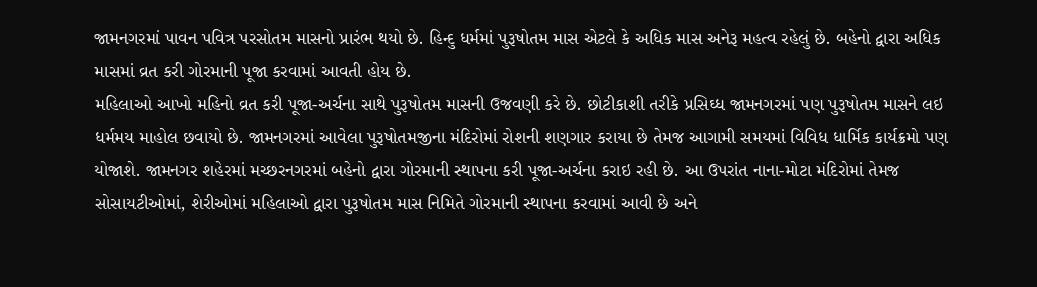જામનગરમાં પાવન પવિત્ર પરસોતમ માસનો પ્રારંભ થયો છે. હિન્દુ ધર્મમાં પુરૂષોતમ માસ એટલે કે અધિક માસ અનેરૂ મહત્વ રહેલું છે. બહેનો દ્વારા અધિક માસમાં વ્રત કરી ગોરમાની પૂજા કરવામાં આવતી હોય છે.
મહિલાઓ આખો મહિનો વ્રત કરી પૂજા-અર્ચના સાથે પુરૂષોતમ માસની ઉજવણી કરે છે. છોટીકાશી તરીકે પ્રસિઘ્ધ જામનગરમાં પણ પુરૂષોતમ માસને લઇ ધર્મમય માહોલ છવાયો છે. જામનગરમાં આવેલા પુરૂષોતમજીના મંદિરોમાં રોશની શણગાર કરાયા છે તેમજ આગામી સમયમાં વિવિધ ધાર્મિક કાર્યક્રમો પણ યોજાશે. જામનગર શહેરમાં મચ્છરનગરમાં બહેનો દ્વારા ગોરમાની સ્થાપના કરી પૂજા-અર્ચના કરાઇ રહી છે. આ ઉપરાંત નાના-મોટા મંદિરોમાં તેમજ સોસાયટીઓમાં, શેરીઓમાં મહિલાઓ દ્વારા પુરૂષોતમ માસ નિમિતે ગોરમાની સ્થાપના કરવામાં આવી છે અને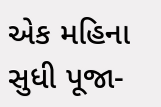એક મહિના સુધી પૂજા-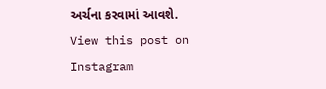અર્ચના કરવામાં આવશે.
View this post on Instagram